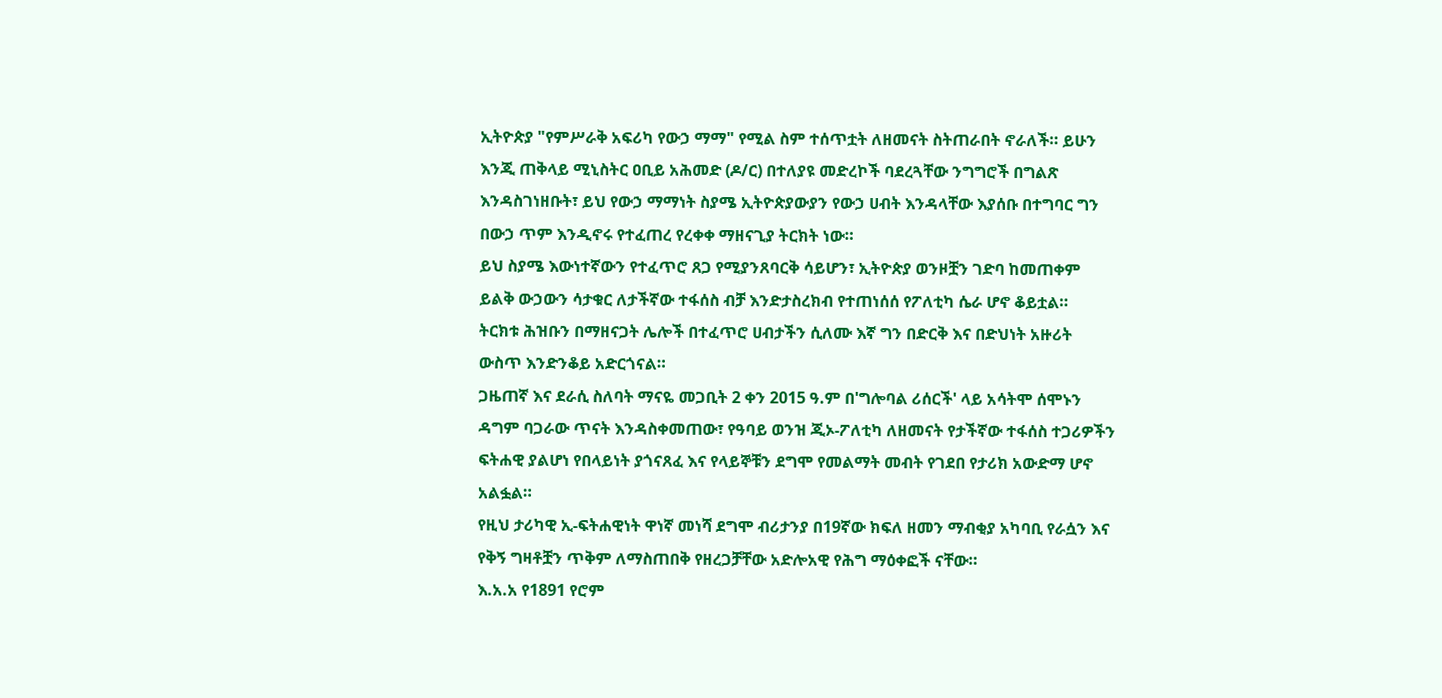ኢትዮጵያ "የምሥራቅ አፍሪካ የውኃ ማማ" የሚል ስም ተሰጥቷት ለዘመናት ስትጠራበት ኖራለች። ይሁን እንጂ ጠቅላይ ሚኒስትር ዐቢይ አሕመድ (ዶ/ር) በተለያዩ መድረኮች ባደረጓቸው ንግግሮች በግልጽ እንዳስገነዘቡት፣ ይህ የውኃ ማማነት ስያሜ ኢትዮጵያውያን የውኃ ሀብት እንዳላቸው እያሰቡ በተግባር ግን በውኃ ጥም እንዲኖሩ የተፈጠረ የረቀቀ ማዘናጊያ ትርክት ነው።
ይህ ስያሜ እውነተኛውን የተፈጥሮ ጸጋ የሚያንጸባርቅ ሳይሆን፣ ኢትዮጵያ ወንዞቿን ገድባ ከመጠቀም ይልቅ ውኃውን ሳታቁር ለታችኛው ተፋሰስ ብቻ እንድታስረክብ የተጠነሰሰ የፖለቲካ ሴራ ሆኖ ቆይቷል።
ትርክቱ ሕዝቡን በማዘናጋት ሌሎች በተፈጥሮ ሀብታችን ሲለሙ እኛ ግን በድርቅ እና በድህነት አዙሪት ውስጥ እንድንቆይ አድርጎናል።
ጋዜጠኛ እና ደራሲ ስለባት ማናዬ መጋቢት 2 ቀን 2015 ዓ.ም በ'ግሎባል ሪሰርች' ላይ አሳትሞ ሰሞኑን ዳግም ባጋራው ጥናት እንዳስቀመጠው፣ የዓባይ ወንዝ ጂኦ-ፖለቲካ ለዘመናት የታችኛው ተፋሰስ ተጋሪዎችን ፍትሐዊ ያልሆነ የበላይነት ያጎናጸፈ እና የላይኞቹን ደግሞ የመልማት መብት የገደበ የታሪክ አውድማ ሆኖ አልፏል።
የዚህ ታሪካዊ ኢ-ፍትሐዊነት ዋነኛ መነሻ ደግሞ ብሪታንያ በ19ኛው ክፍለ ዘመን ማብቂያ አካባቢ የራሷን እና የቅኝ ግዛቶቿን ጥቅም ለማስጠበቅ የዘረጋቻቸው አድሎአዊ የሕግ ማዕቀፎች ናቸው።
እ.አ.አ የ1891 የሮም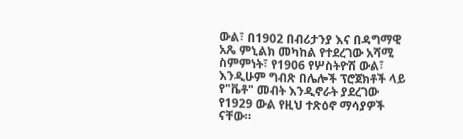ውል፣ በ1902 በብሪታንያ እና በዳግማዊ አጼ ምኒልክ መካከል የተደረገው አሻሚ ስምምነት፣ የ1906 የሦስትዮሽ ውል፣ እንዲሁም ግብጽ በሌሎች ፕሮጀክቶች ላይ የ"ቬቶ" መብት እንዲኖራት ያደረገው የ1929 ውል የዚህ ተጽዕኖ ማሳያዎች ናቸው።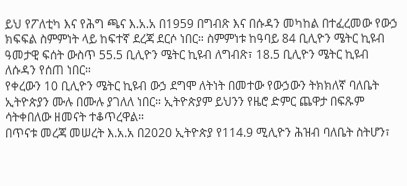ይህ የፖለቲካ እና የሕግ ጫና እ.አ.አ በ1959 በግብጽ እና በሱዳን መካከል በተፈረመው የውኃ ክፍፍል ስምምነት ላይ ከፍተኛ ደረጃ ደርሶ ነበር። ስምምነቱ ከዓባይ 84 ቢሊዮን ሜትር ኪዩብ ዓመታዊ ፍሰት ውስጥ 55.5 ቢሊዮን ሜትር ኪዩብ ለግብጽ፣ 18.5 ቢሊዮን ሜትር ኪዩብ ለሱዳን የሰጠ ነበር።
የቀረውን 10 ቢሊዮን ሜትር ኪዩብ ውኃ ደግሞ ለትነት በመተው የውኃውን ትክክለኛ ባለቤት ኢትዮጵያን ሙሉ በሙሉ ያገለለ ነበር። ኢትዮጵያም ይህንን የዜሮ ድምር ጨዋታ በፍጹም ሳትቀበለው ዘመናት ተቆጥረዋል።
በጥናቱ መረጃ መሠረት እ.አ.አ በ2020 ኢትዮጵያ የ114.9 ሚሊዮን ሕዝብ ባለቤት ስትሆን፣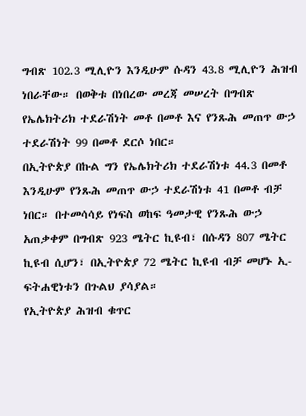ግብጽ 102.3 ሚሊዮን እንዲሁም ሱዳን 43.8 ሚሊዮን ሕዝብ ነበራቸው። በወቅቱ በነበረው መረጃ መሠረት በግብጽ የኤሌክትሪክ ተደራሽነት መቶ በመቶ እና የንጹሕ መጠጥ ውኃ ተደራሽነት 99 በመቶ ደርሶ ነበር።
በኢትዮጵያ በኩል ግን የኤሌክትሪክ ተደራሽነቱ 44.3 በመቶ እንዲሁም የንጹሕ መጠጥ ውኃ ተደራሽነቱ 41 በመቶ ብቻ ነበር። በተመሳሳይ የነፍስ ወከፍ ዓመታዊ የንጹሕ ውኃ አጠቃቀም በግብጽ 923 ሜትር ኪዩብ፣ በሱዳን 807 ሜትር ኪዩብ ሲሆን፣ በኢትዮጵያ 72 ሜትር ኪዩብ ብቻ መሆኑ ኢ-ፍትሐዊነቱን በጉልህ ያሳያል።
የኢትዮጵያ ሕዝብ ቁጥር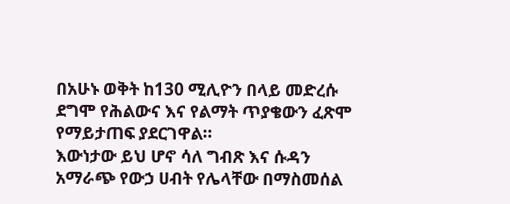በአሁኑ ወቅት ከ130 ሚሊዮን በላይ መድረሱ ደግሞ የሕልውና እና የልማት ጥያቄውን ፈጽሞ የማይታጠፍ ያደርገዋል።
እውነታው ይህ ሆኖ ሳለ ግብጽ እና ሱዳን አማራጭ የውኃ ሀብት የሌላቸው በማስመሰል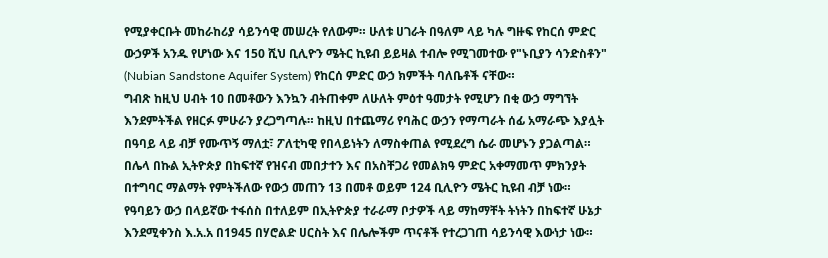የሚያቀርቡት መከራከሪያ ሳይንሳዊ መሠረት የለውም። ሁለቱ ሀገራት በዓለም ላይ ካሉ ግዙፍ የከርሰ ምድር ውኃዎች አንዱ የሆነው እና 150 ሺህ ቢሊዮን ሜትር ኪዩብ ይይዛል ተብሎ የሚገመተው የ"ኑቢያን ሳንድስቶን" (Nubian Sandstone Aquifer System) የከርሰ ምድር ውኃ ክምችት ባለቤቶች ናቸው።
ግብጽ ከዚህ ሀብት 10 በመቶውን እንኳን ብትጠቀም ለሁለት ምዕተ ዓመታት የሚሆን በቂ ውኃ ማግኘት እንደምትችል የዘርፉ ምሁራን ያረጋግጣሉ። ከዚህ በተጨማሪ የባሕር ውኃን የማጣራት ሰፊ አማራጭ እያሏት በዓባይ ላይ ብቻ የሙጥኝ ማለቷ፣ ፖለቲካዊ የበላይነትን ለማስቀጠል የሚደረግ ሴራ መሆኑን ያጋልጣል።
በሌላ በኩል ኢትዮጵያ በከፍተኛ የዝናብ መበታተን እና በአስቸጋሪ የመልክዓ ምድር አቀማመጥ ምክንያት በተግባር ማልማት የምትችለው የውኃ መጠን 13 በመቶ ወይም 124 ቢሊዮን ሜትር ኪዩብ ብቻ ነው።
የዓባይን ውኃ በላይኛው ተፋሰስ በተለይም በኢትዮጵያ ተራራማ ቦታዎች ላይ ማከማቸት ትነትን በከፍተኛ ሁኔታ እንደሚቀንስ እ.አ.አ በ1945 በሃሮልድ ሀርስት እና በሌሎችም ጥናቶች የተረጋገጠ ሳይንሳዊ እውነታ ነው።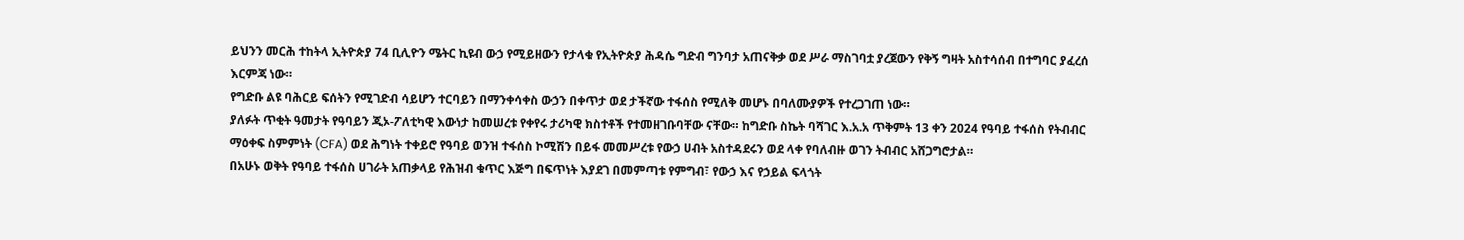ይህንን መርሕ ተከትላ ኢትዮጵያ 74 ቢሊዮን ሜትር ኪዩብ ውኃ የሚይዘውን የታላቁ የኢትዮጵያ ሕዳሴ ግድብ ግንባታ አጠናቅቃ ወደ ሥራ ማስገባቷ ያረጀውን የቅኝ ግዛት አስተሳሰብ በተግባር ያፈረሰ እርምጃ ነው።
የግድቡ ልዩ ባሕርይ ፍሰትን የሚገድብ ሳይሆን ተርባይን በማንቀሳቀስ ውኃን በቀጥታ ወደ ታችኛው ተፋሰስ የሚለቅ መሆኑ በባለሙያዎች የተረጋገጠ ነው።
ያለፉት ጥቂት ዓመታት የዓባይን ጂኦ-ፖለቲካዊ እውነታ ከመሠረቱ የቀየሩ ታሪካዊ ክስተቶች የተመዘገቡባቸው ናቸው። ከግድቡ ስኬት ባሻገር እ.አ.አ ጥቅምት 13 ቀን 2024 የዓባይ ተፋሰስ የትብብር ማዕቀፍ ስምምነት (CFA) ወደ ሕግነት ተቀይሮ የዓባይ ወንዝ ተፋሰስ ኮሚሽን በይፋ መመሥረቱ የውኃ ሀብት አስተዳደሩን ወደ ላቀ የባለብዙ ወገን ትብብር አሸጋግሮታል።
በአሁኑ ወቅት የዓባይ ተፋሰስ ሀገራት አጠቃላይ የሕዝብ ቁጥር እጅግ በፍጥነት እያደገ በመምጣቱ የምግብ፣ የውኃ እና የኃይል ፍላጎት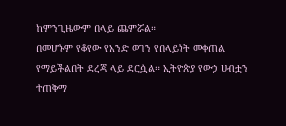ከምንጊዜውም በላይ ጨምሯል።
በመሆኑም የቆየው የአንድ ወገን የበላይነት መቀጠል የማይችልበት ደረጃ ላይ ደርሷል። ኢትዮጵያ የውኃ ሀብቷን ተጠቅማ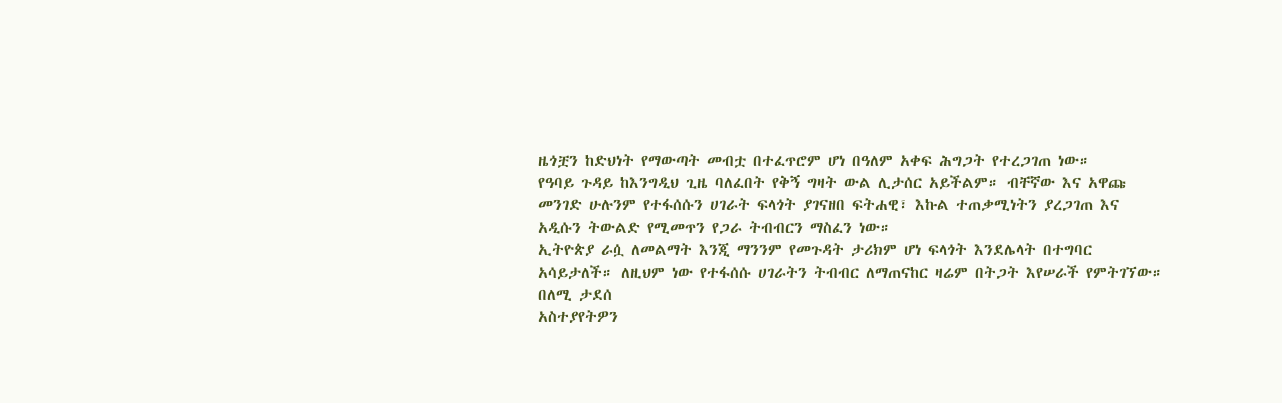ዜጎቿን ከድህነት የማውጣት መብቷ በተፈጥሮም ሆነ በዓለም አቀፍ ሕግጋት የተረጋገጠ ነው።
የዓባይ ጉዳይ ከእንግዲህ ጊዜ ባለፈበት የቅኝ ግዛት ውል ሊታሰር አይችልም። ብቸኛው እና አዋጩ መንገድ ሁሉንም የተፋሰሱን ሀገራት ፍላጎት ያገናዘበ ፍትሐዊ፣ እኩል ተጠቃሚነትን ያረጋገጠ እና አዲሱን ትውልድ የሚመጥን የጋራ ትብብርን ማስፈን ነው።
ኢትዮጵያ ራሷ ለመልማት እንጂ ማንንም የመጉዳት ታሪክም ሆነ ፍላጎት እንደሌላት በተግባር አሳይታለች። ለዚህም ነው የተፋሰሱ ሀገራትን ትብብር ለማጠናከር ዛሬም በትጋት እየሠራች የምትገኘው።
በለሚ ታደሰ
አስተያየትዎን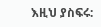እዚህ ያስፍሩ: